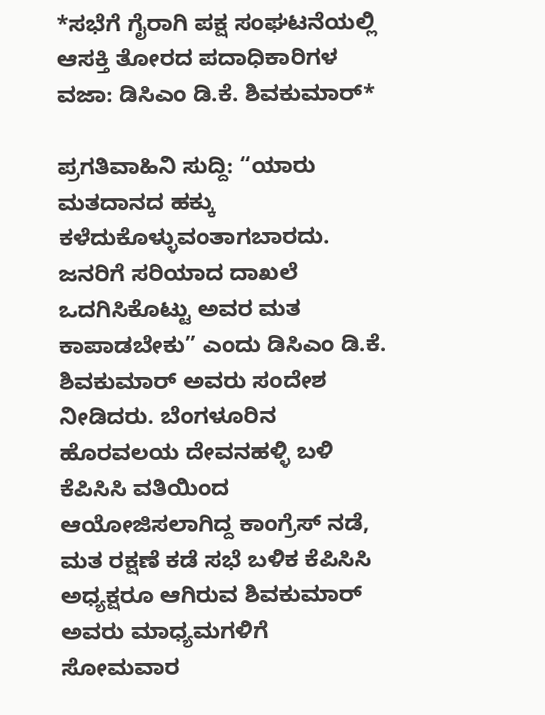*ಸಭೆಗೆ ಗೈರಾಗಿ ಪಕ್ಷ ಸಂಘಟನೆಯಲ್ಲಿ ಆಸಕ್ತಿ ತೋರದ ಪದಾಧಿಕಾರಿಗಳ ವಜಾ: ಡಿಸಿಎಂ ಡಿ.ಕೆ. ಶಿವಕುಮಾರ್*

ಪ್ರಗತಿವಾಹಿನಿ ಸುದ್ದಿ: “ಯಾರು ಮತದಾನದ ಹಕ್ಕು ಕಳೆದುಕೊಳ್ಳುವಂತಾಗಬಾರದು. ಜನರಿಗೆ ಸರಿಯಾದ ದಾಖಲೆ ಒದಗಿಸಿಕೊಟ್ಟು ಅವರ ಮತ ಕಾಪಾಡಬೇಕು” ಎಂದು ಡಿಸಿಎಂ ಡಿ.ಕೆ. ಶಿವಕುಮಾರ್ ಅವರು ಸಂದೇಶ ನೀಡಿದರು. ಬೆಂಗಳೂರಿನ ಹೊರವಲಯ ದೇವನಹಳ್ಳಿ ಬಳಿ ಕೆಪಿಸಿಸಿ ವತಿಯಿಂದ ಆಯೋಜಿಸಲಾಗಿದ್ದ ಕಾಂಗ್ರೆಸ್ ನಡೆ, ಮತ ರಕ್ಷಣೆ ಕಡೆ ಸಭೆ ಬಳಿಕ ಕೆಪಿಸಿಸಿ ಅಧ್ಯಕ್ಷರೂ ಆಗಿರುವ ಶಿವಕುಮಾರ್ ಅವರು ಮಾಧ್ಯಮಗಳಿಗೆ ಸೋಮವಾರ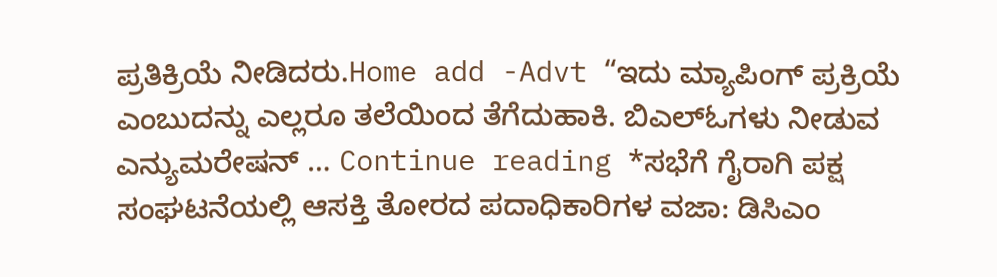ಪ್ರತಿಕ್ರಿಯೆ ನೀಡಿದರು.Home add -Advt “ಇದು ಮ್ಯಾಪಿಂಗ್ ಪ್ರಕ್ರಿಯೆ ಎಂಬುದನ್ನು ಎಲ್ಲರೂ ತಲೆಯಿಂದ ತೆಗೆದುಹಾಕಿ. ಬಿಎಲ್ಓಗಳು ನೀಡುವ ಎನ್ಯುಮರೇಷನ್ … Continue reading *ಸಭೆಗೆ ಗೈರಾಗಿ ಪಕ್ಷ ಸಂಘಟನೆಯಲ್ಲಿ ಆಸಕ್ತಿ ತೋರದ ಪದಾಧಿಕಾರಿಗಳ ವಜಾ: ಡಿಸಿಎಂ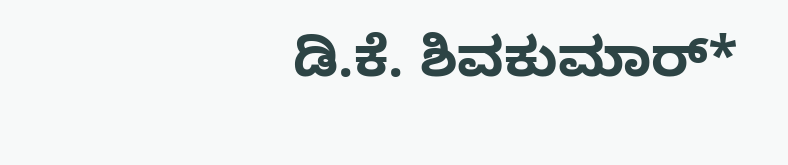ಡಿ.ಕೆ. ಶಿವಕುಮಾರ್*